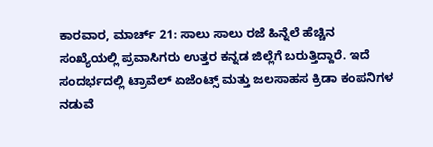ಕಾರವಾರ, ಮಾರ್ಚ್ 21: ಸಾಲು ಸಾಲು ರಜೆ ಹಿನ್ನೆಲೆ ಹೆಚ್ಚಿನ ಸಂಖ್ಯೆಯಲ್ಲಿ ಪ್ರವಾಸಿಗರು ಉತ್ತರ ಕನ್ನಡ ಜಿಲ್ಲೆಗೆ ಬರುತ್ತಿದ್ದಾರೆ. ಇದೆ ಸಂದರ್ಭದಲ್ಲಿ ಟ್ರಾವೆಲ್ ಏಜೆಂಟ್ಸ್ ಮತ್ತು ಜಲಸಾಹಸ ಕ್ರಿಡಾ ಕಂಪನಿಗಳ ನಡುವೆ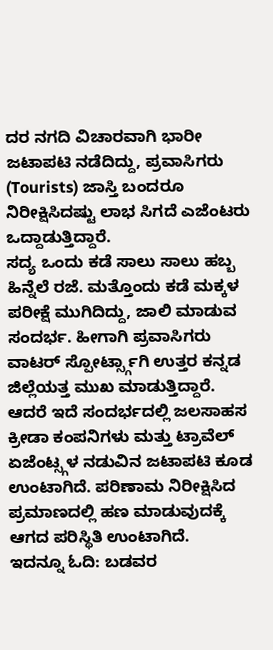ದರ ನಗದಿ ವಿಚಾರವಾಗಿ ಭಾರೀ ಜಟಾಪಟಿ ನಡೆದಿದ್ದು, ಪ್ರವಾಸಿಗರು (Tourists) ಜಾಸ್ತಿ ಬಂದರೂ ನಿರೀಕ್ಷಿಸಿದಷ್ಟು ಲಾಭ ಸಿಗದೆ ಎಜೆಂಟರು ಒದ್ದಾಡುತ್ತಿದ್ದಾರೆ.
ಸದ್ಯ ಒಂದು ಕಡೆ ಸಾಲು ಸಾಲು ಹಬ್ಬ ಹಿನ್ನೆಲೆ ರಜೆ. ಮತ್ತೊಂದು ಕಡೆ ಮಕ್ಕಳ ಪರೀಕ್ಷೆ ಮುಗಿದಿದ್ದು, ಜಾಲಿ ಮಾಡುವ ಸಂದರ್ಭ. ಹೀಗಾಗಿ ಪ್ರವಾಸಿಗರು ವಾಟರ್ ಸ್ಪೋರ್ಟ್ಸ್ಗಾಗಿ ಉತ್ತರ ಕನ್ನಡ ಜಿಲ್ಲೆಯತ್ತ ಮುಖ ಮಾಡುತ್ತಿದ್ದಾರೆ. ಆದರೆ ಇದೆ ಸಂದರ್ಭದಲ್ಲಿ ಜಲಸಾಹಸ ಕ್ರೀಡಾ ಕಂಪನಿಗಳು ಮತ್ತು ಟ್ರಾವೆಲ್ ಏಜೆಂಟ್ಸ್ಗಳ ನಡುವಿನ ಜಟಾಪಟಿ ಕೂಡ ಉಂಟಾಗಿದೆ. ಪರಿಣಾಮ ನಿರೀಕ್ಷಿಸಿದ ಪ್ರಮಾಣದಲ್ಲಿ ಹಣ ಮಾಡುವುದಕ್ಕೆ ಆಗದ ಪರಿಸ್ಥಿತಿ ಉಂಟಾಗಿದೆ.
ಇದನ್ನೂ ಓದಿ: ಬಡವರ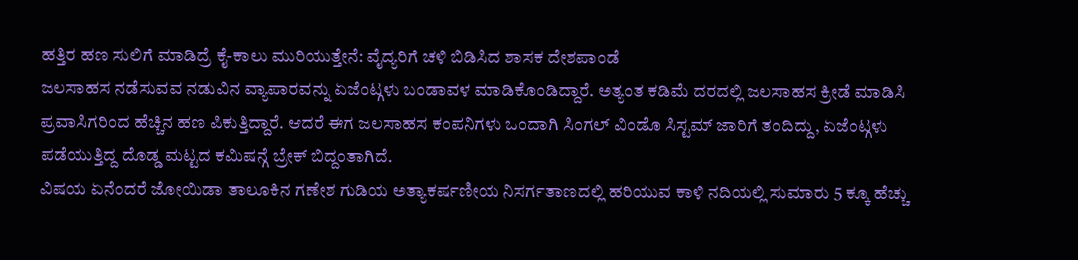ಹತ್ತಿರ ಹಣ ಸುಲಿಗೆ ಮಾಡಿದ್ರೆ ಕೈ-ಕಾಲು ಮುರಿಯುತ್ತೇನೆ: ವೈದ್ಯರಿಗೆ ಚಳಿ ಬಿಡಿಸಿದ ಶಾಸಕ ದೇಶಪಾಂಡೆ
ಜಲಸಾಹಸ ನಡೆಸುವವ ನಡುವಿನ ವ್ಯಾಪಾರವನ್ನು ಏಜೆಂಟ್ಗಳು ಬಂಡಾವಳ ಮಾಡಿಕೊಂಡಿದ್ದಾರೆ. ಅತ್ಯಂತ ಕಡಿಮೆ ದರದಲ್ಲಿ ಜಲಸಾಹಸ ಕ್ರೀಡೆ ಮಾಡಿಸಿ ಪ್ರವಾಸಿಗರಿಂದ ಹೆಚ್ಚಿನ ಹಣ ಪಿಕುತ್ತಿದ್ದಾರೆ. ಆದರೆ ಈಗ ಜಲಸಾಹಸ ಕಂಪನಿಗಳು ಒಂದಾಗಿ ಸಿಂಗಲ್ ವಿಂಡೊ ಸಿಸ್ಟಮ್ ಜಾರಿಗೆ ತಂದಿದ್ದು, ಏಜೆಂಟ್ಗಳು ಪಡೆಯುತ್ತಿದ್ದ ದೊಡ್ಡ ಮಟ್ಟದ ಕಮಿಷನ್ಗೆ ಬ್ರೇಕ್ ಬಿದ್ದಂತಾಗಿದೆ.
ವಿಷಯ ಏನೆಂದರೆ ಜೋಯಿಡಾ ತಾಲೂಕಿನ ಗಣೇಶ ಗುಡಿಯ ಅತ್ಯಾಕರ್ಷಣೀಯ ನಿಸರ್ಗತಾಣದಲ್ಲಿ ಹರಿಯುವ ಕಾಳಿ ನದಿಯಲ್ಲಿ ಸುಮಾರು 5 ಕ್ಕೂ ಹೆಚ್ಚು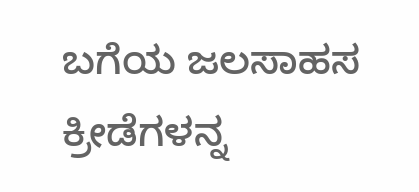ಬಗೆಯ ಜಲಸಾಹಸ ಕ್ರೀಡೆಗಳನ್ನ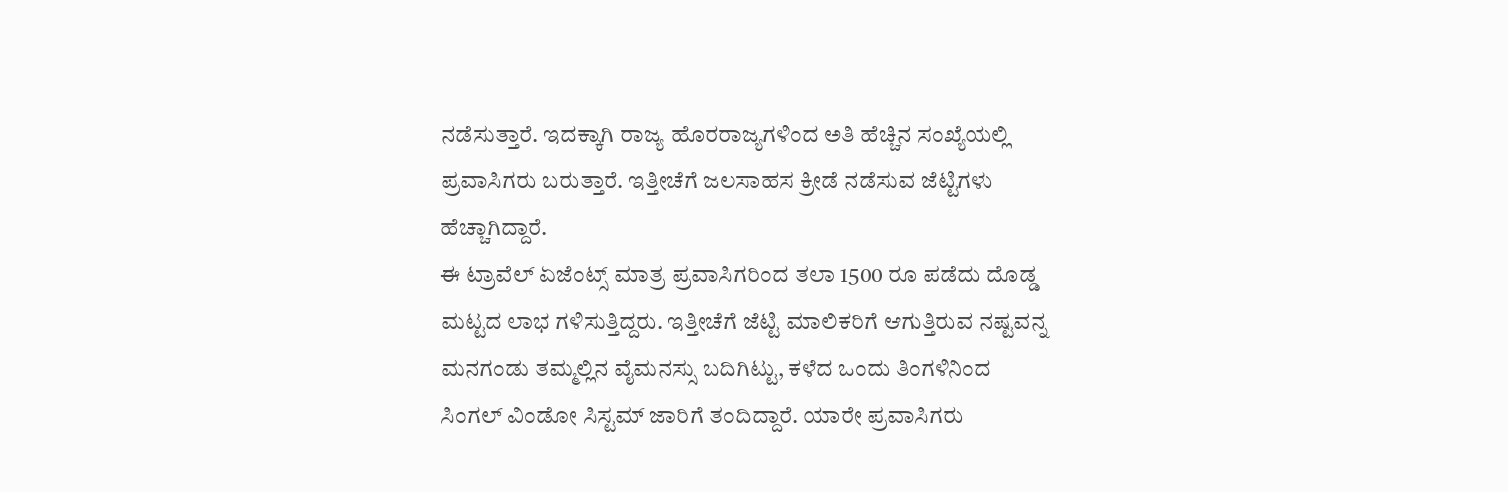ನಡೆಸುತ್ತಾರೆ. ಇದಕ್ಕಾಗಿ ರಾಜ್ಯ ಹೊರರಾಜ್ಯಗಳಿಂದ ಅತಿ ಹೆಚ್ಚಿನ ಸಂಖ್ಯೆಯಲ್ಲಿ ಪ್ರವಾಸಿಗರು ಬರುತ್ತಾರೆ. ಇತ್ತೀಚೆಗೆ ಜಲಸಾಹಸ ಕ್ರೀಡೆ ನಡೆಸುವ ಜೆಟ್ಟಿಗಳು ಹೆಚ್ಚಾಗಿದ್ದಾರೆ.
ಈ ಟ್ರಾವೆಲ್ ಏಜೆಂಟ್ಸ್ ಮಾತ್ರ ಪ್ರವಾಸಿಗರಿಂದ ತಲಾ 1500 ರೂ ಪಡೆದು ದೊಡ್ಡ ಮಟ್ಟದ ಲಾಭ ಗಳಿಸುತ್ತಿದ್ದರು. ಇತ್ತೀಚೆಗೆ ಜೆಟ್ಟಿ ಮಾಲಿಕರಿಗೆ ಆಗುತ್ತಿರುವ ನಷ್ಟವನ್ನ ಮನಗಂಡು ತಮ್ಮಲ್ಲಿನ ವೈಮನಸ್ಸು ಬದಿಗಿಟ್ಟು, ಕಳೆದ ಒಂದು ತಿಂಗಳಿನಿಂದ ಸಿಂಗಲ್ ವಿಂಡೋ ಸಿಸ್ಟಮ್ ಜಾರಿಗೆ ತಂದಿದ್ದಾರೆ. ಯಾರೇ ಪ್ರವಾಸಿಗರು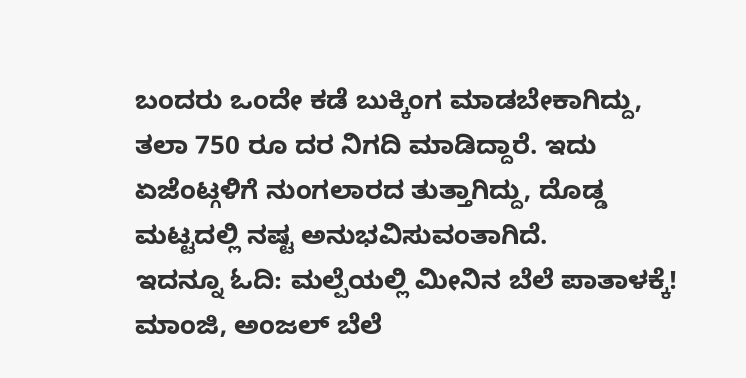ಬಂದರು ಒಂದೇ ಕಡೆ ಬುಕ್ಕಿಂಗ ಮಾಡಬೇಕಾಗಿದ್ದು, ತಲಾ 750 ರೂ ದರ ನಿಗದಿ ಮಾಡಿದ್ದಾರೆ. ಇದು ಏಜೆಂಟ್ಗಳಿಗೆ ನುಂಗಲಾರದ ತುತ್ತಾಗಿದ್ದು, ದೊಡ್ಡ ಮಟ್ಟದಲ್ಲಿ ನಷ್ಟ ಅನುಭವಿಸುವಂತಾಗಿದೆ.
ಇದನ್ನೂ ಓದಿ: ಮಲ್ಪೆಯಲ್ಲಿ ಮೀನಿನ ಬೆಲೆ ಪಾತಾಳಕ್ಕೆ! ಮಾಂಜಿ, ಅಂಜಲ್ ಬೆಲೆ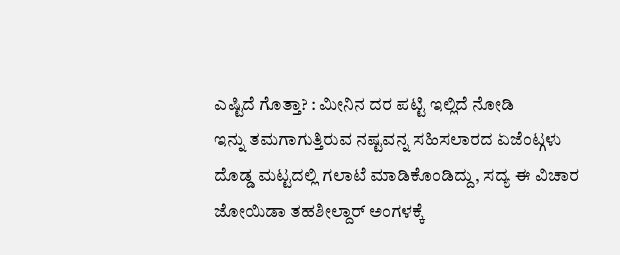ಎಷ್ಟಿದೆ ಗೊತ್ತಾ? : ಮೀನಿನ ದರ ಪಟ್ಟಿ ಇಲ್ಲಿದೆ ನೋಡಿ
ಇನ್ನು ತಮಗಾಗುತ್ತಿರುವ ನಷ್ಟವನ್ನ ಸಹಿಸಲಾರದ ಏಜೆಂಟ್ಗಳು ದೊಡ್ಡ ಮಟ್ಟದಲ್ಲಿ ಗಲಾಟೆ ಮಾಡಿಕೊಂಡಿದ್ದು, ಸದ್ಯ ಈ ವಿಚಾರ ಜೋಯಿಡಾ ತಹಶೀಲ್ದಾರ್ ಅಂಗಳಕ್ಕೆ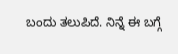ಬಂದು ತಲುಪಿದೆ. ನಿನ್ನೆ ಈ ಬಗ್ಗೆ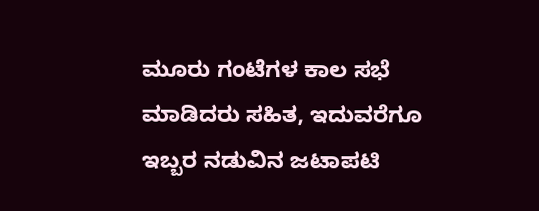ಮೂರು ಗಂಟೆಗಳ ಕಾಲ ಸಭೆ ಮಾಡಿದರು ಸಹಿತ, ಇದುವರೆಗೂ ಇಬ್ಬರ ನಡುವಿನ ಜಟಾಪಟಿ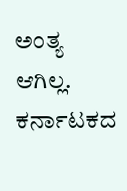ಅಂತ್ಯ ಆಗಿಲ್ಲ.
ಕರ್ನಾಟಕದ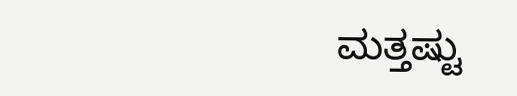ಮತ್ತಷ್ಟು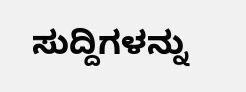ಸುದ್ದಿಗಳನ್ನು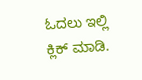ಓದಲು ಇಲ್ಲಿ ಕ್ಲಿಕ್ ಮಾಡಿ.